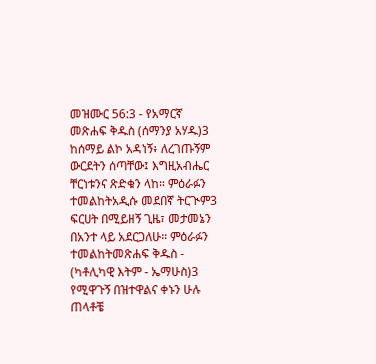መዝሙር 56:3 - የአማርኛ መጽሐፍ ቅዱስ (ሰማንያ አሃዱ)3 ከሰማይ ልኮ አዳነኝ፥ ለረገጡኝም ውርደትን ሰጣቸው፤ እግዚአብሔር ቸርነቱንና ጽድቁን ላከ። ምዕራፉን ተመልከትአዲሱ መደበኛ ትርጒም3 ፍርሀት በሚይዘኝ ጊዜ፣ መታመኔን በአንተ ላይ አደርጋለሁ። ምዕራፉን ተመልከትመጽሐፍ ቅዱስ - (ካቶሊካዊ እትም - ኤማሁስ)3 የሚዋጉኝ በዝተዋልና ቀኑን ሁሉ ጠላቶቼ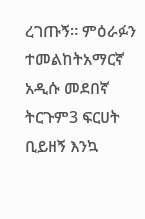ረገጡኝ። ምዕራፉን ተመልከትአማርኛ አዲሱ መደበኛ ትርጉም3 ፍርሀት ቢይዘኝ እንኳ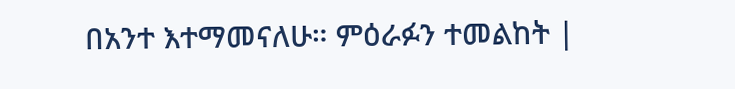በአንተ እተማመናለሁ። ምዕራፉን ተመልከት |